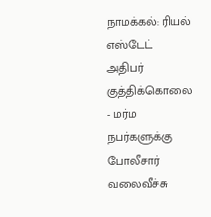நாமக்கல்: ரியல் எஸ்டேட் அதிபர் குத்திக்கொலை - மர்ம நபர்களுக்கு போலீசார் வலைவீச்சு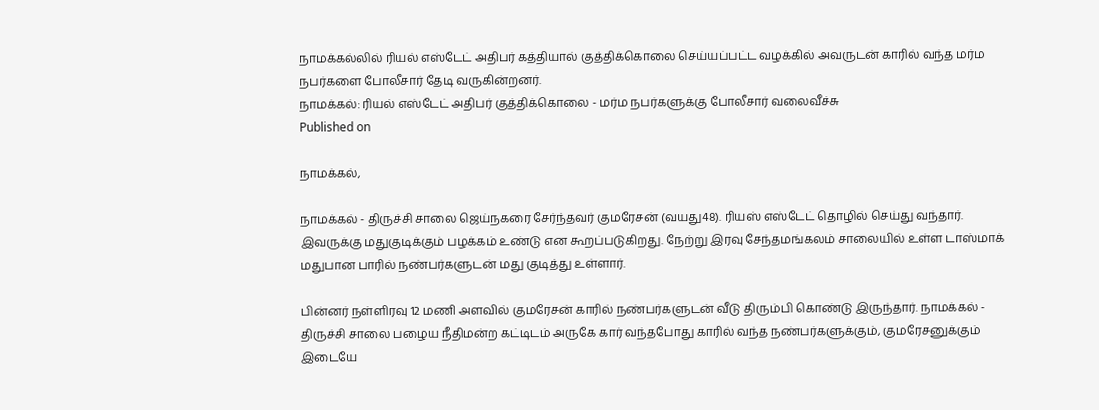நாமக்கல்லில் ரியல் எஸ்டேட் அதிபர் கத்தியால் குத்திக்கொலை செய்யப்பட்ட வழக்கில் அவருடன் காரில் வந்த மர்ம நபர்களை போலீசார் தேடி வருகின்றனர்.
நாமக்கல்: ரியல் எஸ்டேட் அதிபர் குத்திக்கொலை - மர்ம நபர்களுக்கு போலீசார் வலைவீச்சு
Published on

நாமக்கல்,

நாமக்கல் - திருச்சி சாலை ஜெய்நகரை சேர்ந்தவர் குமரேசன் (வயது48). ரியஸ் எஸ்டேட் தொழில் செய்து வந்தார். இவருக்கு மதுகுடிக்கும் பழக்கம் உண்டு என கூறப்படுகிறது. நேற்று இரவு சேந்தமங்கலம் சாலையில் உள்ள டாஸ்மாக் மதுபான பாரில் நண்பர்களுடன் மது குடித்து உள்ளார்.

பின்னர் நள்ளிரவு 12 மணி அளவில் குமரேசன் காரில் நண்பர்களுடன் வீடு திரும்பி கொண்டு இருந்தார். நாமக்கல் - திருச்சி சாலை பழைய நீதிமன்ற கட்டிடம் அருகே கார் வந்தபோது காரில் வந்த நண்பர்களுக்கும், குமரேசனுக்கும் இடையே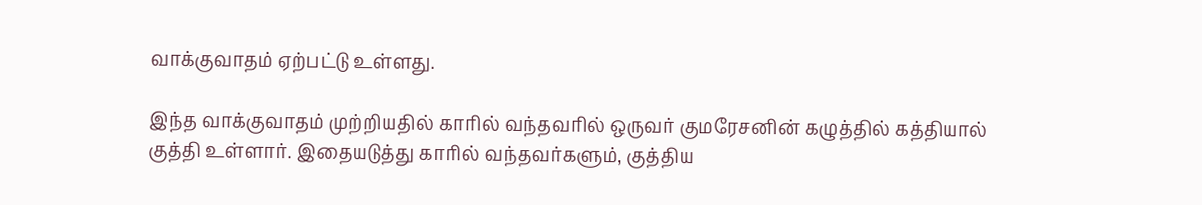வாக்குவாதம் ஏற்பட்டு உள்ளது.

இந்த வாக்குவாதம் முற்றியதில் காரில் வந்தவரில் ஒருவர் குமரேசனின் கழுத்தில் கத்தியால் குத்தி உள்ளார். இதையடுத்து காரில் வந்தவர்களும், குத்திய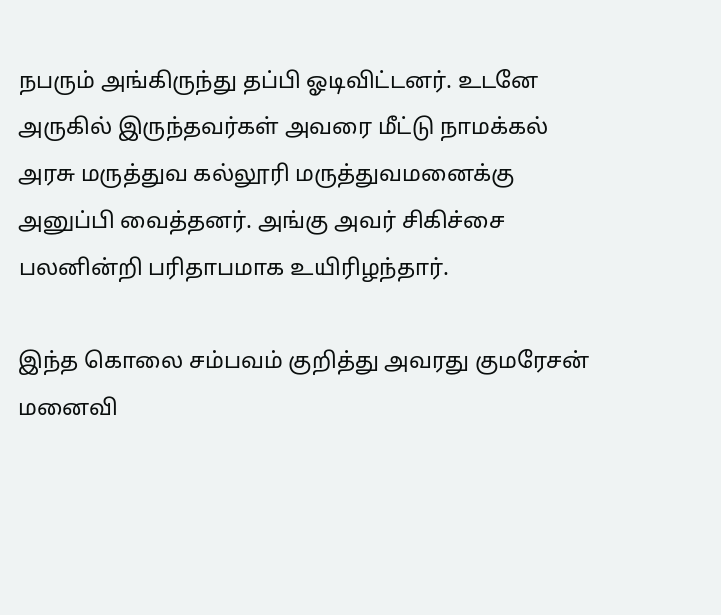நபரும் அங்கிருந்து தப்பி ஓடிவிட்டனர். உடனே அருகில் இருந்தவர்கள் அவரை மீட்டு நாமக்கல் அரசு மருத்துவ கல்லூரி மருத்துவமனைக்கு அனுப்பி வைத்தனர். அங்கு அவர் சிகிச்சை பலனின்றி பரிதாபமாக உயிரிழந்தார்.

இந்த கொலை சம்பவம் குறித்து அவரது குமரேசன் மனைவி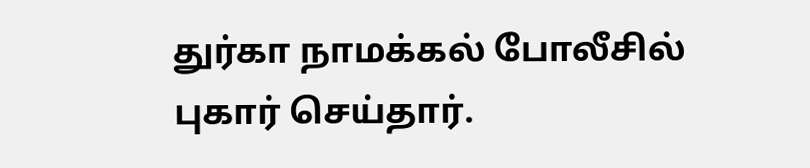துர்கா நாமக்கல் போலீசில் புகார் செய்தார்.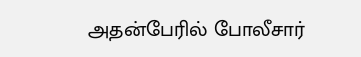அதன்பேரில் போலீசார்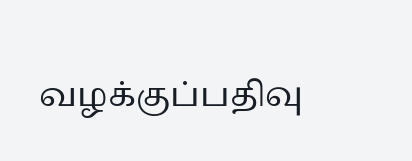வழக்குப்பதிவு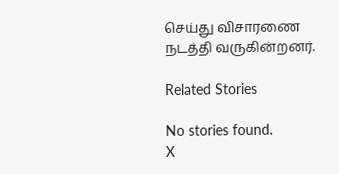செய்து விசாரணை நடத்தி வருகின்றனர்.

Related Stories

No stories found.
X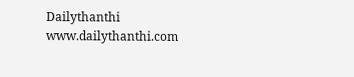Dailythanthi
www.dailythanthi.com